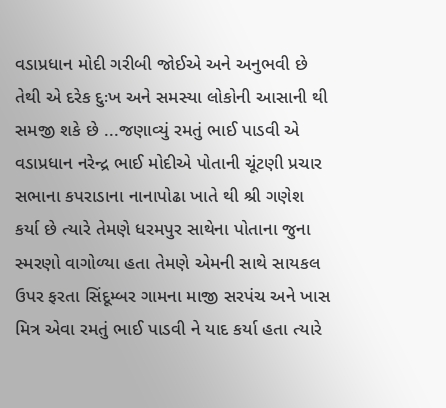વડાપ્રધાન મોદી ગરીબી જોઈએ અને અનુભવી છે તેથી એ દરેક દુઃખ અને સમસ્યા લોકોની આસાની થી સમજી શકે છે ...જણાવ્યું રમતું ભાઈ પાડવી એ
વડાપ્રધાન નરેન્દ્ર ભાઈ મોદીએ પોતાની ચૂંટણી પ્રચાર સભાના કપરાડાના નાનાપોઢા ખાતે થી શ્રી ગણેશ કર્યા છે ત્યારે તેમણે ધરમપુર સાથેના પોતાના જુના સ્મરણો વાગોળ્યા હતા તેમણે એમની સાથે સાયકલ ઉપર ફરતા સિંદૂમ્બર ગામના માજી સરપંચ અને ખાસ મિત્ર એવા રમતું ભાઈ પાડવી ને યાદ કર્યા હતા ત્યારે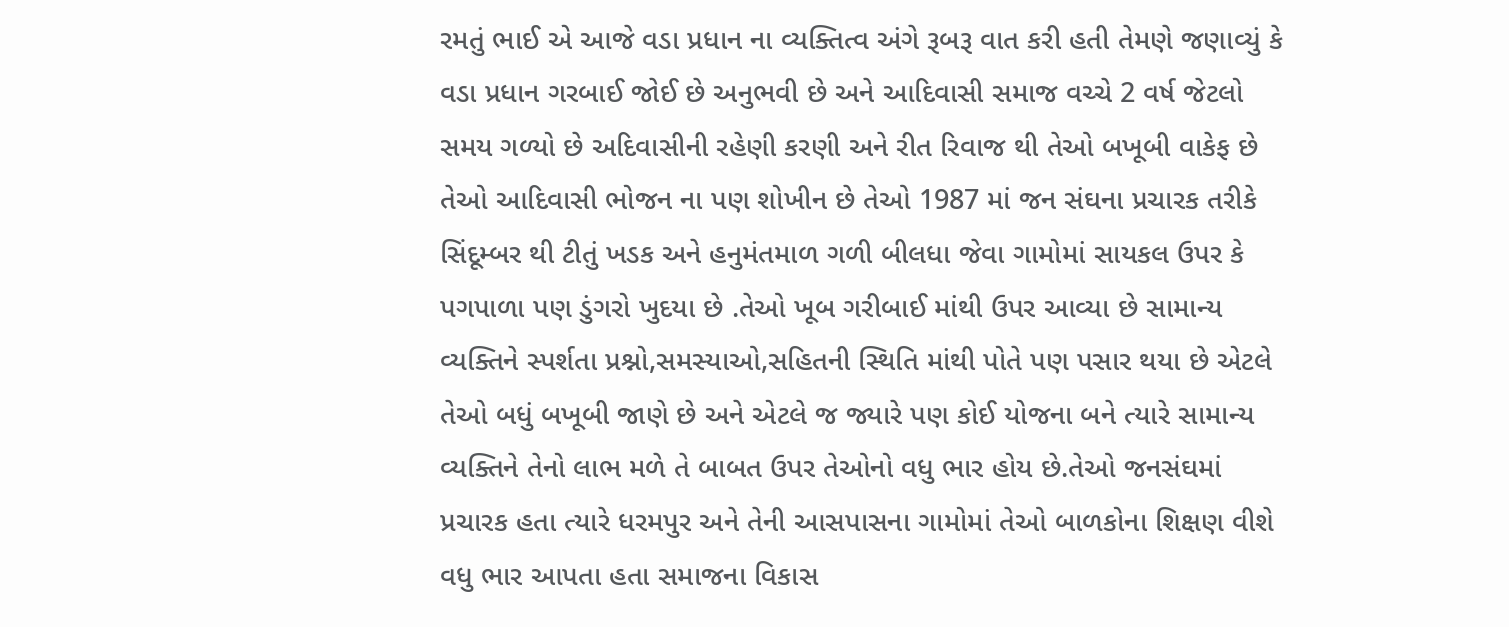રમતું ભાઈ એ આજે વડા પ્રધાન ના વ્યક્તિત્વ અંગે રૂબરૂ વાત કરી હતી તેમણે જણાવ્યું કે વડા પ્રધાન ગરબાઈ જોઈ છે અનુભવી છે અને આદિવાસી સમાજ વચ્ચે 2 વર્ષ જેટલો સમય ગળ્યો છે અદિવાસીની રહેણી કરણી અને રીત રિવાજ થી તેઓ બખૂબી વાકેફ છે તેઓ આદિવાસી ભોજન ના પણ શોખીન છે તેઓ 1987 માં જન સંઘના પ્રચારક તરીકે સિંદૂમ્બર થી ટીતું ખડક અને હનુમંતમાળ ગળી બીલધા જેવા ગામોમાં સાયકલ ઉપર કે પગપાળા પણ ડુંગરો ખુદયા છે .તેઓ ખૂબ ગરીબાઈ માંથી ઉપર આવ્યા છે સામાન્ય વ્યક્તિને સ્પર્શતા પ્રશ્નો,સમસ્યાઓ,સહિતની સ્થિતિ માંથી પોતે પણ પસાર થયા છે એટલે તેઓ બધું બખૂબી જાણે છે અને એટલે જ જ્યારે પણ કોઈ યોજના બને ત્યારે સામાન્ય વ્યક્તિને તેનો લાભ મળે તે બાબત ઉપર તેઓનો વધુ ભાર હોય છે.તેઓ જનસંઘમાં પ્રચારક હતા ત્યારે ધરમપુર અને તેની આસપાસના ગામોમાં તેઓ બાળકોના શિક્ષણ વીશે વધુ ભાર આપતા હતા સમાજના વિકાસ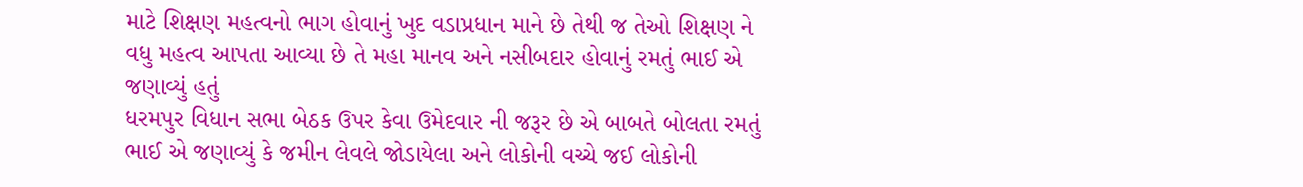માટે શિક્ષણ મહત્વનો ભાગ હોવાનું ખુદ વડાપ્રધાન માને છે તેથી જ તેઓ શિક્ષણ ને વધુ મહત્વ આપતા આવ્યા છે તે મહા માનવ અને નસીબદાર હોવાનું રમતું ભાઈ એ જણાવ્યું હતું
ધરમપુર વિધાન સભા બેઠક ઉપર કેવા ઉમેદવાર ની જરૂર છે એ બાબતે બોલતા રમતું ભાઈ એ જણાવ્યું કે જમીન લેવલે જોડાયેલા અને લોકોની વચ્ચે જઈ લોકોની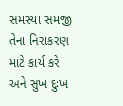સમસ્યા સમજી તેના નિરાકરણ માટે કાર્ય કરે અને સુખ દુઃખ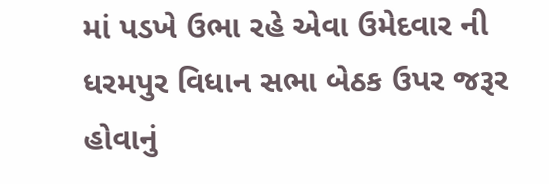માં પડખે ઉભા રહે એવા ઉમેદવાર ની ધરમપુર વિધાન સભા બેઠક ઉપર જરૂર હોવાનું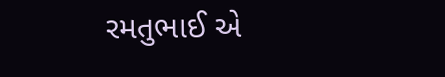રમતુભાઈ એ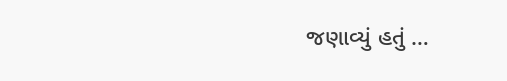જણાવ્યું હતું …